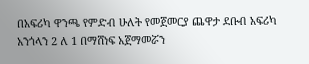በአፍሪካ ዋንጫ የምድብ ሁለት የመጀመርያ ጨዋታ ደቡብ አፍሪካ አንጎላን 2 ለ 1 በማሸነፍ አጀማመሯን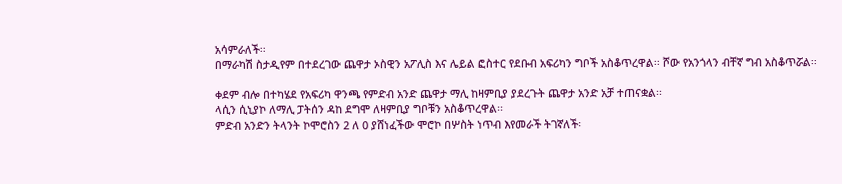አሳምራለች፡፡
በማራካሽ ስታዲየም በተደረገው ጨዋታ ኦስዊን አፖሊስ እና ሌይል ፎስተር የደቡብ አፍሪካን ግቦች አስቆጥረዋል፡፡ ሾው የአንጎላን ብቸኛ ግብ አስቆጥሯል፡፡

ቀደም ብሎ በተካሄደ የአፍሪካ ዋንጫ የምድብ አንድ ጨዋታ ማሊ ከዛምቢያ ያደረጉት ጨዋታ አንድ አቻ ተጠናቋል፡፡
ላሲን ሲኒያኮ ለማሊ ፓትሰን ዳከ ደግሞ ለዛምቢያ ግቦቹን አስቆጥረዋል፡፡
ምድብ አንድን ትላንት ኮሞሮስን 2 ለ 0 ያሸነፈችው ሞሮኮ በሦስት ነጥብ እየመራች ትገኛለች፡